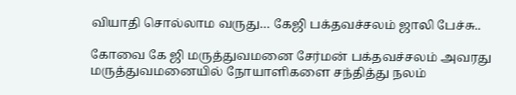வியாதி சொல்லாம வருது… கேஜி பக்தவச்சலம் ஜாலி பேச்சு..

கோவை கே ஜி மருத்துவமனை சேர்மன் பக்தவச்சலம் அவரது மருத்துவமனையில் நோயாளிகளை சந்தித்து நலம்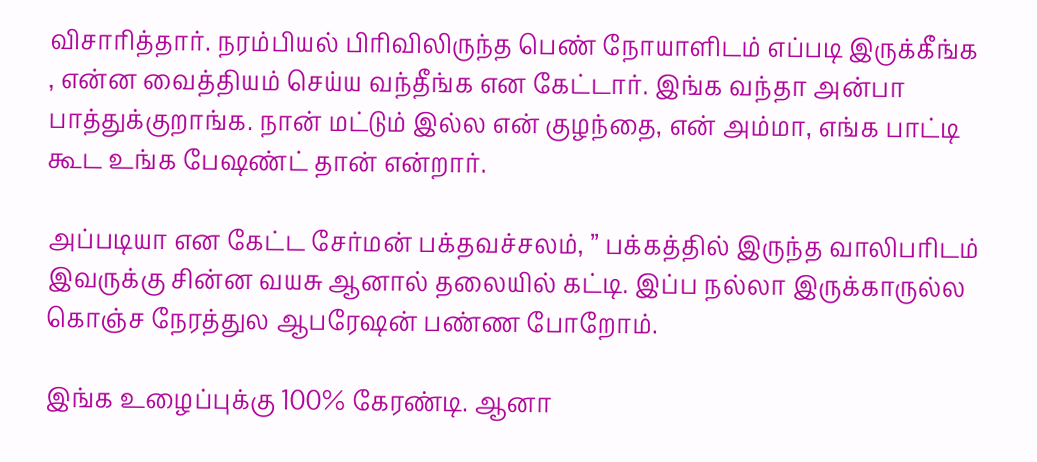விசாரித்தார். நரம்பியல் பிரிவிலிருந்த பெண் நோயாளிடம் எப்படி இருக்கீங்க , என்ன வைத்தியம் செய்ய வந்தீங்க என கேட்டார். இங்க வந்தா அன்பா பாத்துக்குறாங்க. நான் மட்டும் இல்ல என் குழந்தை, என் அம்மா, எங்க பாட்டி கூட உங்க பேஷண்ட் தான் என்றார்.

அப்படியா என கேட்ட சேர்மன் பக்தவச்சலம், ” பக்கத்தில் இருந்த வாலிபரிடம் இவருக்கு சின்ன வயசு ஆனால் தலையில் கட்டி. இப்ப நல்லா இருக்காருல்ல கொஞ்ச நேரத்துல ஆபரேஷன் பண்ண போறோம்.

இங்க உழைப்புக்கு 100% கேரண்டி. ஆனா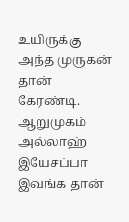உயிருக்கு அந்த முருகன் தான் கேரண்டி. ஆறுமுகம் அல்லாஹ் இயேசப்பா இவங்க தான்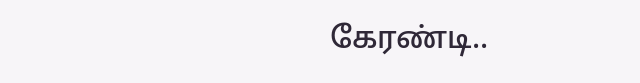கேரண்டி..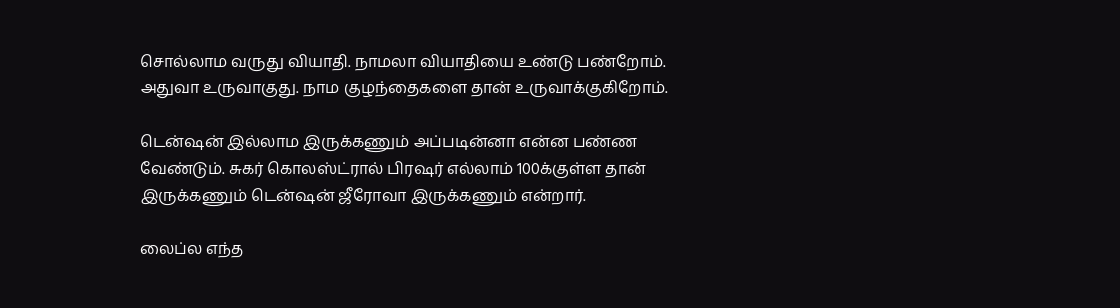சொல்லாம வருது வியாதி. நாமலா வியாதியை உண்டு பண்றோம். அதுவா உருவாகுது. நாம குழந்தைகளை தான் உருவாக்குகிறோம்.

டென்ஷன் இல்லாம இருக்கணும் அப்படின்னா என்ன பண்ண வேண்டும். சுகர் கொலஸ்ட்ரால் பிரஷர் எல்லாம் 100க்குள்ள தான் இருக்கணும் டென்ஷன் ஜீரோவா இருக்கணும் என்றார்.

லைப்ல எந்த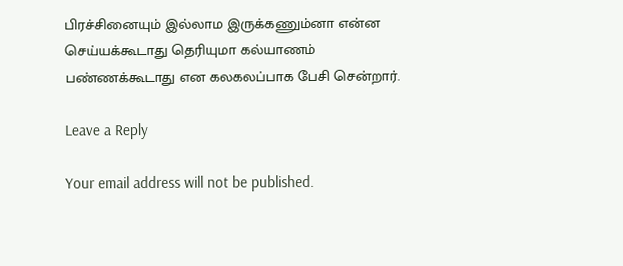பிரச்சினையும் இல்லாம இருக்கணும்னா என்ன செய்யக்கூடாது தெரியுமா கல்யாணம் பண்ணக்கூடாது என கலகலப்பாக பேசி சென்றார்.

Leave a Reply

Your email address will not be published.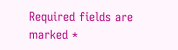Required fields are marked *